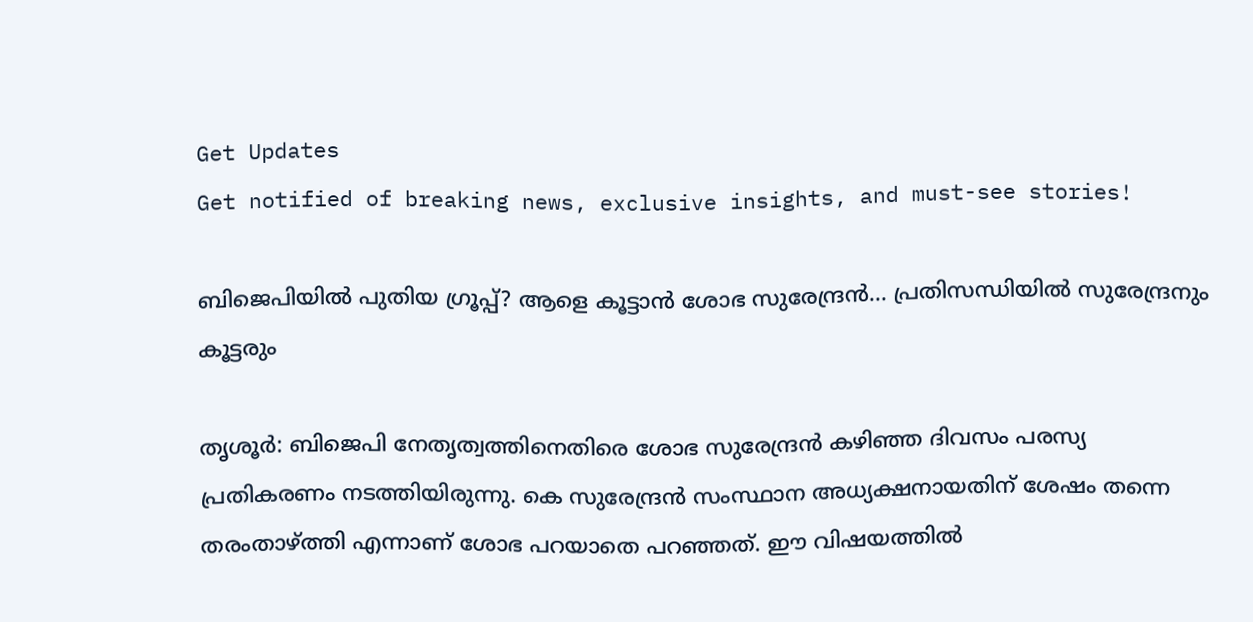Get Updates
Get notified of breaking news, exclusive insights, and must-see stories!

ബിജെപിയില്‍ പുതിയ ഗ്രൂപ്പ്? ആളെ കൂട്ടാന്‍ ശോഭ സുരേന്ദ്രന്‍... പ്രതിസന്ധിയില്‍ സുരേന്ദ്രനും കൂട്ടരും

തൃശൂര്‍: ബിജെപി നേതൃത്വത്തിനെതിരെ ശോഭ സുരേന്ദ്രന്‍ കഴിഞ്ഞ ദിവസം പരസ്യ പ്രതികരണം നടത്തിയിരുന്നു. കെ സുരേന്ദ്രന്‍ സംസ്ഥാന അധ്യക്ഷനായതിന് ശേഷം തന്നെ തരംതാഴ്ത്തി എന്നാണ് ശോഭ പറയാതെ പറഞ്ഞത്. ഈ വിഷയത്തില്‍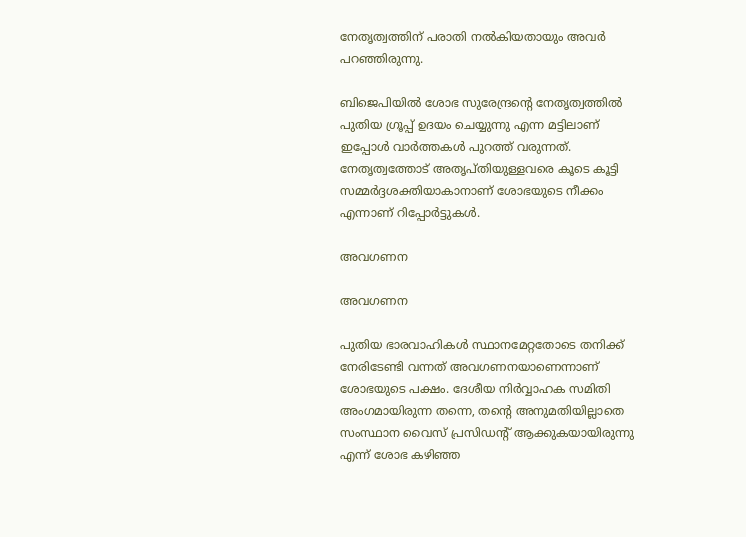നേതൃത്വത്തിന് പരാതി നല്‍കിയതായും അവര്‍ പറഞ്ഞിരുന്നു.

ബിജെപിയില്‍ ശോഭ സുരേന്ദ്രന്റെ നേതൃത്വത്തില്‍ പുതിയ ഗ്രൂപ്പ് ഉദയം ചെയ്യുന്നു എന്ന മട്ടിലാണ് ഇപ്പോള്‍ വാര്‍ത്തകള്‍ പുറത്ത് വരുന്നത്. നേതൃത്വത്തോട് അതൃപ്തിയുള്ളവരെ കൂടെ കൂട്ടി സമ്മര്‍ദ്ദശക്തിയാകാനാണ് ശോഭയുടെ നീക്കം എന്നാണ് റിപ്പോര്‍ട്ടുകള്‍.

അവഗണന

അവഗണന

പുതിയ ഭാരവാഹികള്‍ സ്ഥാനമേറ്റതോടെ തനിക്ക് നേരിടേണ്ടി വന്നത് അവഗണനയാണെന്നാണ് ശോഭയുടെ പക്ഷം. ദേശീയ നിര്‍വ്വാഹക സമിതി അംഗമായിരുന്ന തന്നെ, തന്റെ അനുമതിയില്ലാതെ സംസ്ഥാന വൈസ് പ്രസിഡന്റ് ആക്കുകയായിരുന്നു എന്ന് ശോഭ കഴിഞ്ഞ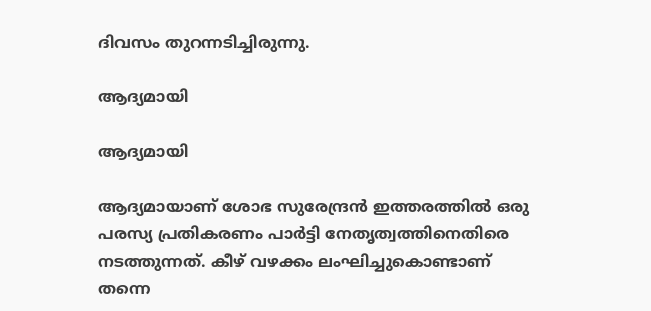ദിവസം തുറന്നടിച്ചിരുന്നു.

ആദ്യമായി

ആദ്യമായി

ആദ്യമായാണ് ശോഭ സുരേന്ദ്രന്‍ ഇത്തരത്തില്‍ ഒരു പരസ്യ പ്രതികരണം പാര്‍ട്ടി നേതൃത്വത്തിനെതിരെ നടത്തുന്നത്. കീഴ് വഴക്കം ലംഘിച്ചുകൊണ്ടാണ് തന്നെ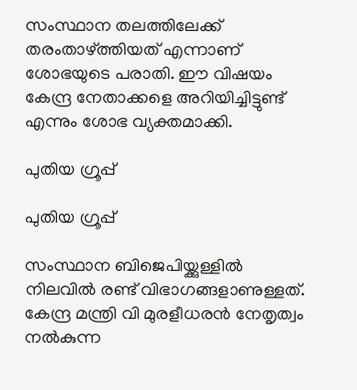സംസ്ഥാന തലത്തിലേക്ക് തരംതാഴ്ത്തിയത് എന്നാണ് ശോഭയുടെ പരാതി. ഈ വിഷയം കേന്ദ്ര നേതാക്കളെ അറിയിച്ചിട്ടുണ്ട് എന്നും ശോഭ വ്യക്തമാക്കി.

പുതിയ ഗ്രൂപ്പ്

പുതിയ ഗ്രൂപ്പ്

സംസ്ഥാന ബിജെപിയ്ക്കുള്ളില്‍ നിലവില്‍ രണ്ട് വിഭാഗങ്ങളാണുള്ളത്. കേന്ദ്ര മന്ത്രി വി മുരളീധരന്‍ നേതൃത്വം നല്‍കുന്ന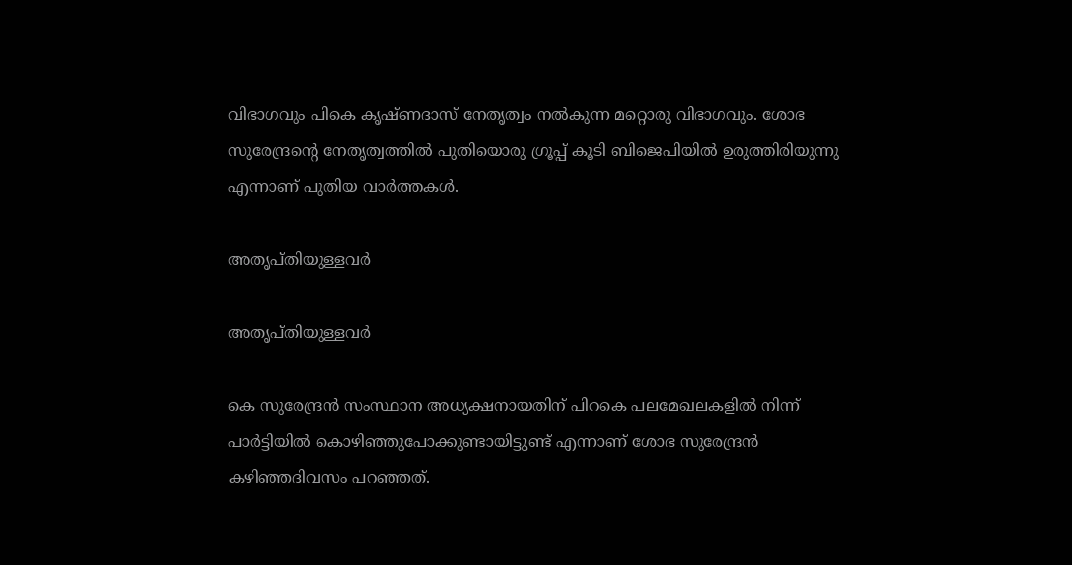വിഭാഗവും പികെ കൃഷ്ണദാസ് നേതൃത്വം നല്‍കുന്ന മറ്റൊരു വിഭാഗവും. ശോഭ സുരേന്ദ്രന്റെ നേതൃത്വത്തില്‍ പുതിയൊരു ഗ്രൂപ്പ് കൂടി ബിജെപിയില്‍ ഉരുത്തിരിയുന്നു എന്നാണ് പുതിയ വാര്‍ത്തകള്‍.

അതൃപ്തിയുള്ളവര്‍

അതൃപ്തിയുള്ളവര്‍

കെ സുരേന്ദ്രന്‍ സംസ്ഥാന അധ്യക്ഷനായതിന് പിറകെ പലമേഖലകളില്‍ നിന്ന് പാര്‍ട്ടിയില്‍ കൊഴിഞ്ഞുപോക്കുണ്ടായിട്ടുണ്ട് എന്നാണ് ശോഭ സുരേന്ദ്രന്‍ കഴിഞ്ഞദിവസം പറഞ്ഞത്.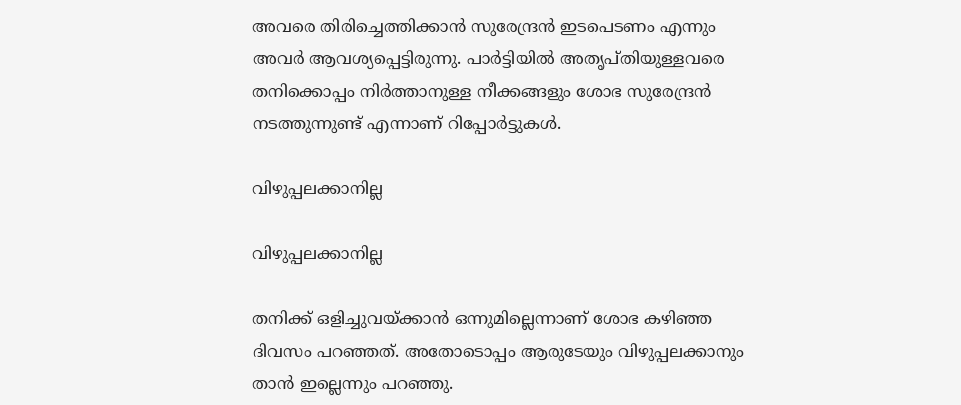അവരെ തിരിച്ചെത്തിക്കാന്‍ സുരേന്ദ്രന്‍ ഇടപെടണം എന്നും അവര്‍ ആവശ്യപ്പെട്ടിരുന്നു. പാര്‍ട്ടിയില്‍ അതൃപ്തിയുള്ളവരെ തനിക്കൊപ്പം നിര്‍ത്താനുള്ള നീക്കങ്ങളും ശോഭ സുരേന്ദ്രന്‍ നടത്തുന്നുണ്ട് എന്നാണ് റിപ്പോര്‍ട്ടുകള്‍.

വിഴുപ്പലക്കാനില്ല

വിഴുപ്പലക്കാനില്ല

തനിക്ക് ഒളിച്ചുവയ്ക്കാന്‍ ഒന്നുമില്ലെന്നാണ് ശോഭ കഴിഞ്ഞ ദിവസം പറഞ്ഞത്. അതോടൊപ്പം ആരുടേയും വിഴുപ്പലക്കാനും താന്‍ ഇല്ലെന്നും പറഞ്ഞു.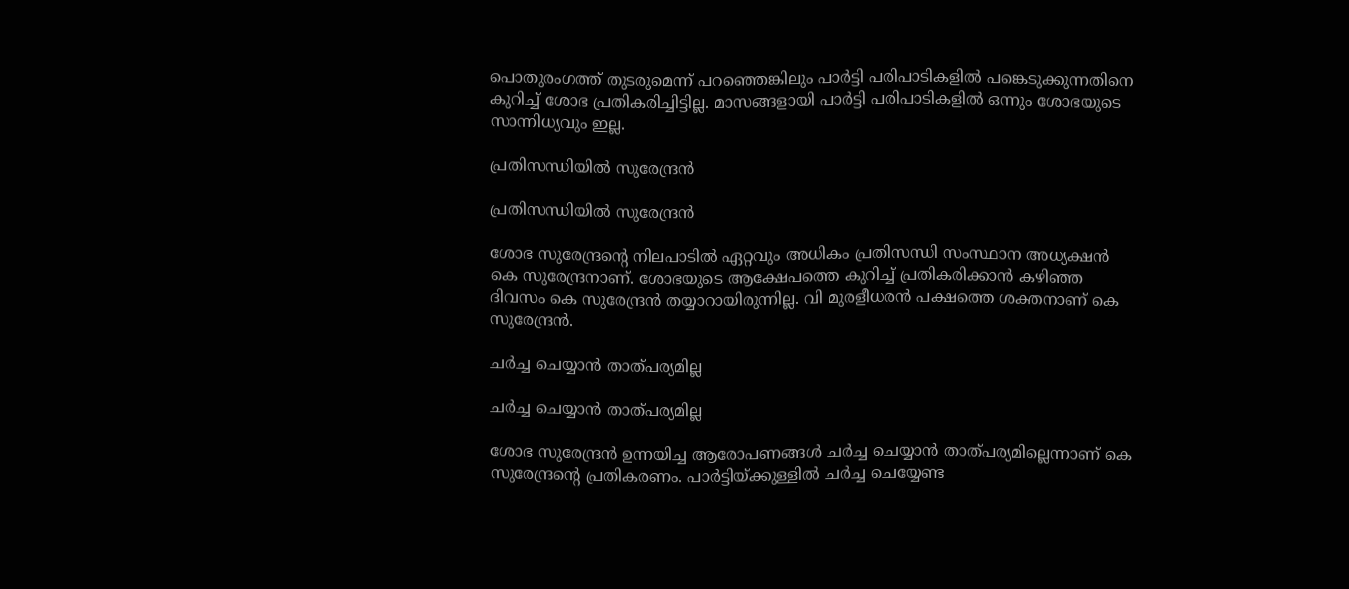പൊതുരംഗത്ത് തുടരുമെന്ന് പറഞ്ഞെങ്കിലും പാര്‍ട്ടി പരിപാടികളില്‍ പങ്കെടുക്കുന്നതിനെ കുറിച്ച് ശോഭ പ്രതികരിച്ചിട്ടില്ല. മാസങ്ങളായി പാര്‍ട്ടി പരിപാടികളില്‍ ഒന്നും ശോഭയുടെ സാന്നിധ്യവും ഇല്ല.

പ്രതിസന്ധിയില്‍ സുരേന്ദ്രന്‍

പ്രതിസന്ധിയില്‍ സുരേന്ദ്രന്‍

ശോഭ സുരേന്ദ്രന്റെ നിലപാടില്‍ ഏറ്റവും അധികം പ്രതിസന്ധി സംസ്ഥാന അധ്യക്ഷന്‍ കെ സുരേന്ദ്രനാണ്. ശോഭയുടെ ആക്ഷേപത്തെ കുറിച്ച് പ്രതികരിക്കാന്‍ കഴിഞ്ഞ ദിവസം കെ സുരേന്ദ്രന്‍ തയ്യാറായിരുന്നില്ല. വി മുരളീധരന്‍ പക്ഷത്തെ ശക്തനാണ് കെ സുരേന്ദ്രന്‍.

ചര്‍ച്ച ചെയ്യാന്‍ താത്പര്യമില്ല

ചര്‍ച്ച ചെയ്യാന്‍ താത്പര്യമില്ല

ശോഭ സുരേന്ദ്രന്‍ ഉന്നയിച്ച ആരോപണങ്ങള്‍ ചര്‍ച്ച ചെയ്യാന്‍ താത്പര്യമില്ലെന്നാണ് കെ സുരേന്ദ്രന്റെ പ്രതികരണം. പാര്‍ട്ടിയ്ക്കുള്ളില്‍ ചര്‍ച്ച ചെയ്യേണ്ട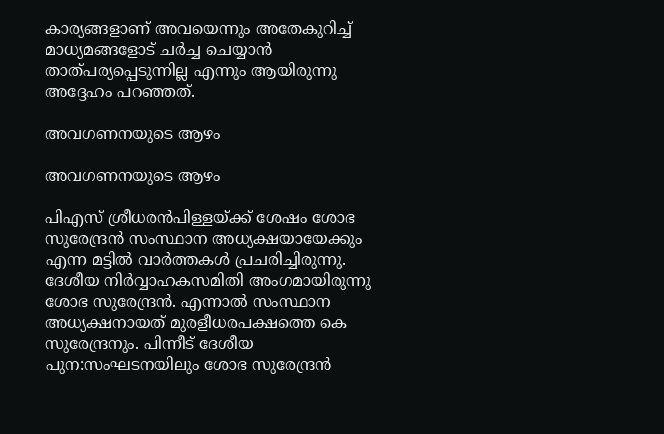കാര്യങ്ങളാണ് അവയെന്നും അതേകുറിച്ച് മാധ്യമങ്ങളോട് ചര്‍ച്ച ചെയ്യാന്‍ താത്പര്യപ്പെടുന്നില്ല എന്നും ആയിരുന്നു അദ്ദേഹം പറഞ്ഞത്.

അവഗണനയുടെ ആഴം

അവഗണനയുടെ ആഴം

പിഎസ് ശ്രീധരന്‍പിള്ളയ്ക്ക് ശേഷം ശോഭ സുരേന്ദ്രന്‍ സംസ്ഥാന അധ്യക്ഷയായേക്കും എന്ന മട്ടില്‍ വാര്‍ത്തകള്‍ പ്രചരിച്ചിരുന്നു. ദേശീയ നിര്‍വ്വാഹകസമിതി അംഗമായിരുന്നു ശോഭ സുരേന്ദ്രന്‍. എന്നാല്‍ സംസ്ഥാന അധ്യക്ഷനായത് മുരളീധരപക്ഷത്തെ കെ സുരേന്ദ്രനും. പിന്നീട് ദേശീയ പുന:സംഘടനയിലും ശോഭ സുരേന്ദ്രന്‍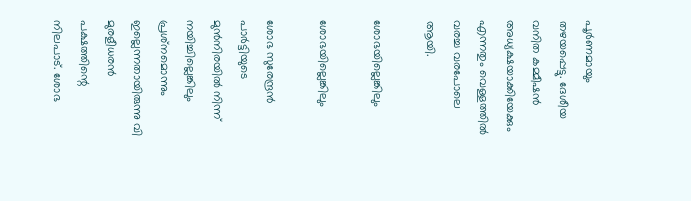പൂര്‍ണമായും തഴയപ്പെട്ടു. ദേശീയ വനിത കമ്മീഷൻ അധ്യക്ഷയാക്കിയേക്കും എന്നതും വെള്ളത്തിൽ വരച്ച വരപോലെ ആയി.

ശോഭയില്ലെങ്കിലും

ശോഭയില്ലെങ്കിലും

ശോഭ സുരേന്ദ്രന്‍ പാര്‍ട്ടിയുടെ മുന്‍നിരയില്‍ നിന്ന് നയിച്ചില്ലെങ്കിലും പ്രശ്‌നമൊന്നും ഇല്ലെന്നതായിരുന്നു വി മുരളീധരന്‍ പക്ഷത്തിന്റെ നിലപാട്. ശോഭ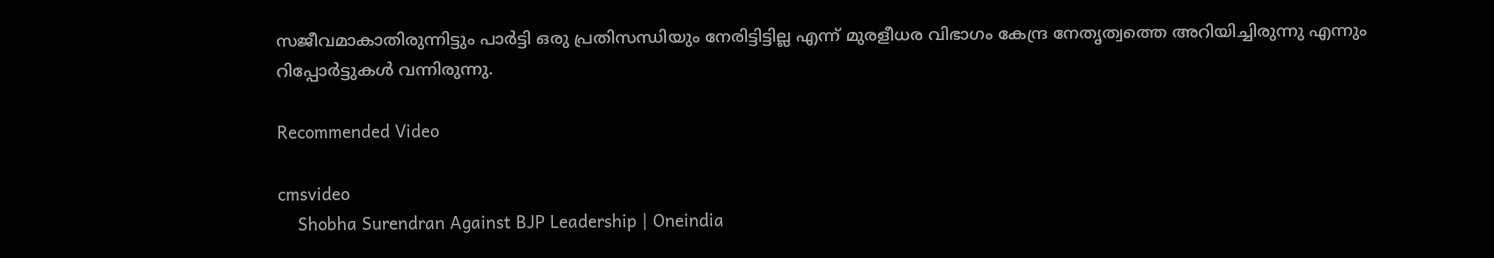സജീവമാകാതിരുന്നിട്ടും പാര്‍ട്ടി ഒരു പ്രതിസന്ധിയും നേരിട്ടിട്ടില്ല എന്ന് മുരളീധര വിഭാഗം കേന്ദ്ര നേതൃത്വത്തെ അറിയിച്ചിരുന്നു എന്നും റിപ്പോര്‍ട്ടുകള്‍ വന്നിരുന്നു.

Recommended Video

cmsvideo
    Shobha Surendran Against BJP Leadership | Oneindia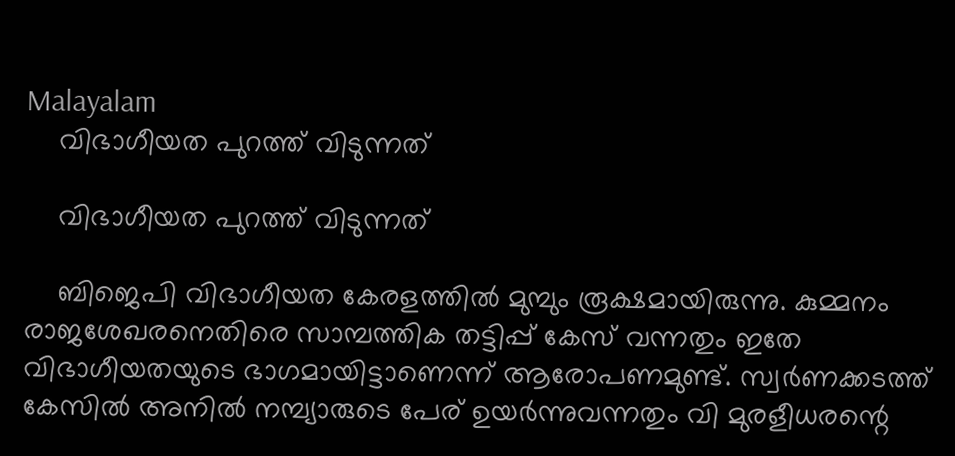Malayalam
    വിഭാഗീയത പുറത്ത് വിടുന്നത്

    വിഭാഗീയത പുറത്ത് വിടുന്നത്

    ബിജെപി വിഭാഗീയത കേരളത്തില്‍ മുമ്പും രൂക്ഷമായിരുന്നു. കുമ്മനം രാജശേഖരനെതിരെ സാമ്പത്തിക തട്ടിപ്പ് കേസ് വന്നതും ഇതേ വിഭാഗീയതയുടെ ഭാഗമായിട്ടാണെന്ന് ആരോപണമുണ്ട്. സ്വര്‍ണക്കടത്ത് കേസില്‍ അനില്‍ നമ്പ്യാരുടെ പേര് ഉയര്‍ന്നുവന്നതും വി മുരളീധരന്റെ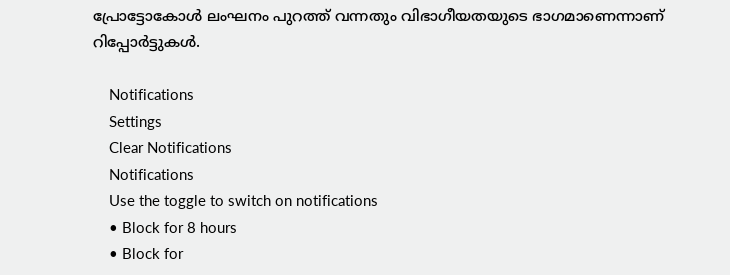പ്രോട്ടോകോള്‍ ലംഘനം പുറത്ത് വന്നതും വിഭാഗീയതയുടെ ഭാഗമാണെന്നാണ് റിപ്പോര്‍ട്ടുകള്‍.

    Notifications
    Settings
    Clear Notifications
    Notifications
    Use the toggle to switch on notifications
    • Block for 8 hours
    • Block for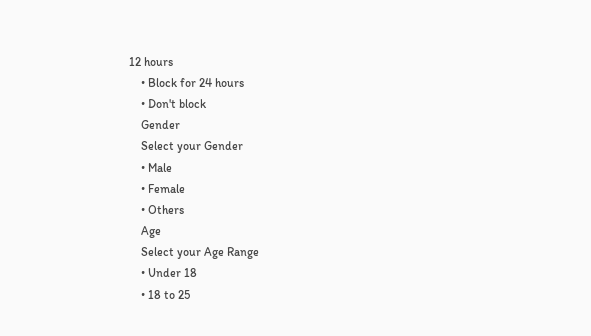12 hours
    • Block for 24 hours
    • Don't block
    Gender
    Select your Gender
    • Male
    • Female
    • Others
    Age
    Select your Age Range
    • Under 18
    • 18 to 25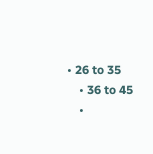• 26 to 35
    • 36 to 45
    •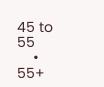45 to 55
    • 55+